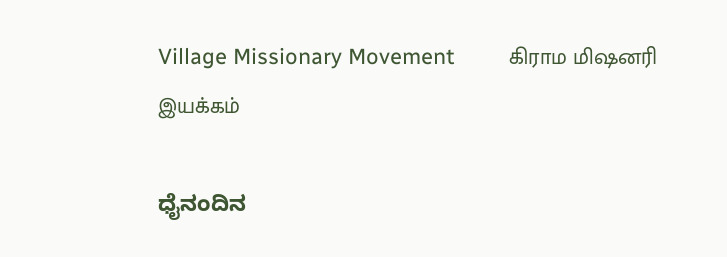Village Missionary Movement         கிராம மிஷனரி இயக்கம்

ಧೈನಂದಿನ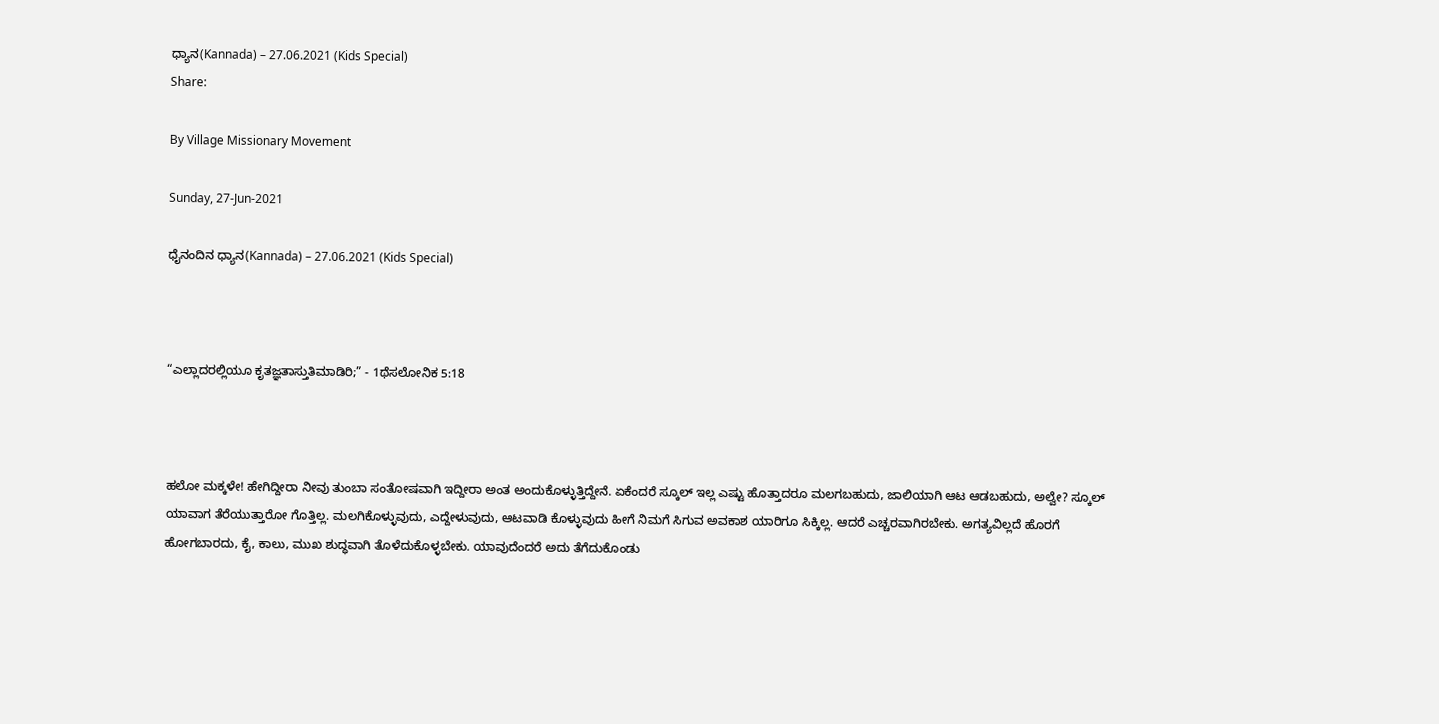ಧ್ಯಾನ(Kannada) – 27.06.2021 (Kids Special)
Share:

By Village Missionary Movement

Sunday, 27-Jun-2021

ಧೈನಂದಿನ ಧ್ಯಾನ(Kannada) – 27.06.2021 (Kids Special)



“ಎಲ್ಲಾದರಲ್ಲಿಯೂ ಕೃತಜ್ಞತಾಸ್ತುತಿಮಾಡಿರಿ;” - 1ಥೆಸಲೋನಿಕ 5:18



ಹಲೋ ಮಕ್ಕಳೇ! ಹೇಗಿದ್ದೀರಾ ನೀವು ತುಂಬಾ ಸಂತೋಷವಾಗಿ ಇದ್ದೀರಾ ಅಂತ ಅಂದುಕೊಳ್ಳುತ್ತಿದ್ದೇನೆ. ಏಕೆಂದರೆ ಸ್ಕೂಲ್ ಇಲ್ಲ ಎಷ್ಟು ಹೊತ್ತಾದರೂ ಮಲಗಬಹುದು, ಜಾಲಿಯಾಗಿ ಆಟ ಆಡಬಹುದು, ಅಲ್ವೇ? ಸ್ಕೂಲ್ ಯಾವಾಗ ತೆರೆಯುತ್ತಾರೋ ಗೊತ್ತಿಲ್ಲ. ಮಲಗಿಕೊಳ್ಳುವುದು, ಎದ್ದೇಳುವುದು, ಆಟವಾಡಿ ಕೊಳ್ಳುವುದು ಹೀಗೆ ನಿಮಗೆ ಸಿಗುವ ಅವಕಾಶ ಯಾರಿಗೂ ಸಿಕ್ಕಿಲ್ಲ. ಆದರೆ ಎಚ್ಚರವಾಗಿರಬೇಕು. ಅಗತ್ಯವಿಲ್ಲದೆ ಹೊರಗೆ ಹೋಗಬಾರದು, ಕೈ, ಕಾಲು, ಮುಖ ಶುದ್ಧವಾಗಿ ತೊಳೆದುಕೊಳ್ಳಬೇಕು. ಯಾವುದೆಂದರೆ ಅದು ತೆಗೆದುಕೊಂಡು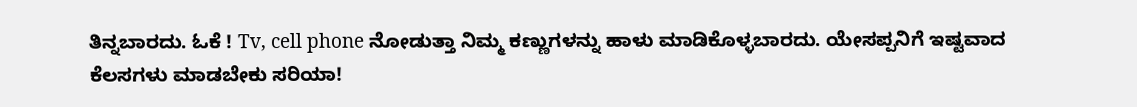ತಿನ್ನಬಾರದು. ಓಕೆ ! Tv, cell phone ನೋಡುತ್ತಾ ನಿಮ್ಮ ಕಣ್ಣುಗಳನ್ನು ಹಾಳು ಮಾಡಿಕೊಳ್ಳಬಾರದು. ಯೇಸಪ್ಪನಿಗೆ ಇಷ್ಟವಾದ ಕೆಲಸಗಳು ಮಾಡಬೇಕು ಸರಿಯಾ!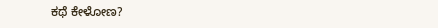ಕಥೆ ಕೇಳೋಣ?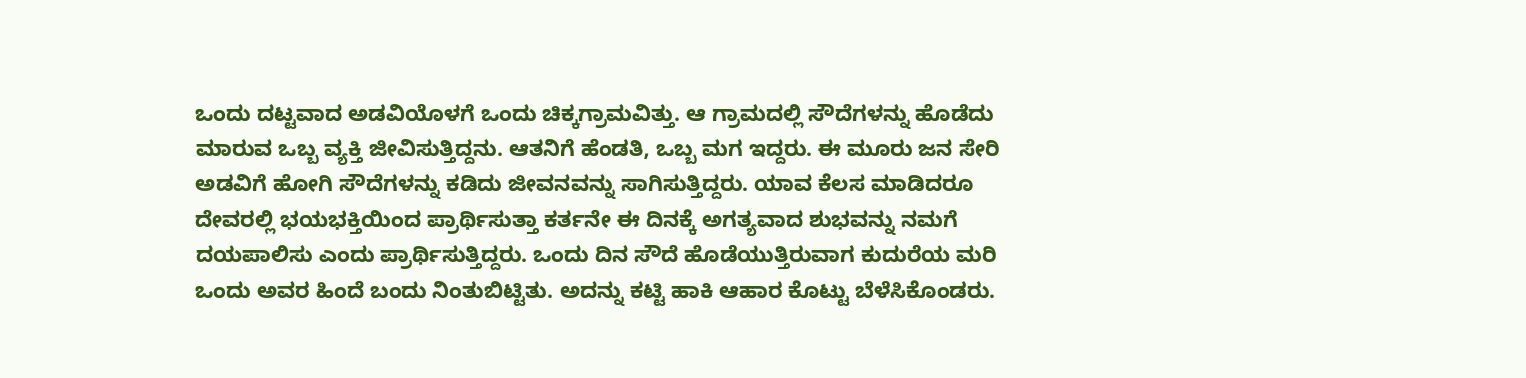ಒಂದು ದಟ್ಟವಾದ ಅಡವಿಯೊಳಗೆ ಒಂದು ಚಿಕ್ಕಗ್ರಾಮವಿತ್ತು. ಆ ಗ್ರಾಮದಲ್ಲಿ ಸೌದೆಗಳನ್ನು ಹೊಡೆದು ಮಾರುವ ಒಬ್ಬ ವ್ಯಕ್ತಿ ಜೀವಿಸುತ್ತಿದ್ದನು. ಆತನಿಗೆ ಹೆಂಡತಿ, ಒಬ್ಬ ಮಗ ಇದ್ದರು. ಈ ಮೂರು ಜನ ಸೇರಿ ಅಡವಿಗೆ ಹೋಗಿ ಸೌದೆಗಳನ್ನು ಕಡಿದು ಜೀವನವನ್ನು ಸಾಗಿಸುತ್ತಿದ್ದರು. ಯಾವ ಕೆಲಸ ಮಾಡಿದರೂ ದೇವರಲ್ಲಿ ಭಯಭಕ್ತಿಯಿಂದ ಪ್ರಾರ್ಥಿಸುತ್ತಾ ಕರ್ತನೇ ಈ ದಿನಕ್ಕೆ ಅಗತ್ಯವಾದ ಶುಭವನ್ನು ನಮಗೆ ದಯಪಾಲಿಸು ಎಂದು ಪ್ರಾರ್ಥಿಸುತ್ತಿದ್ದರು. ಒಂದು ದಿನ ಸೌದೆ ಹೊಡೆಯುತ್ತಿರುವಾಗ ಕುದುರೆಯ ಮರಿ ಒಂದು ಅವರ ಹಿಂದೆ ಬಂದು ನಿಂತುಬಿಟ್ಟಿತು. ಅದನ್ನು ಕಟ್ಟಿ ಹಾಕಿ ಆಹಾರ ಕೊಟ್ಟು ಬೆಳೆಸಿಕೊಂಡರು.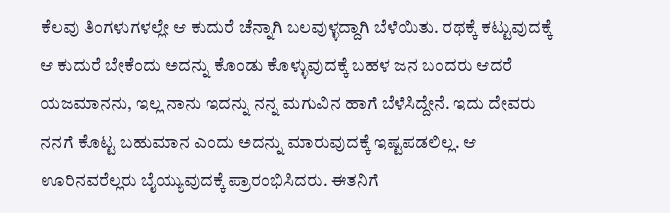ಕೆಲವು ತಿಂಗಳುಗಳಲ್ಲೇ ಆ ಕುದುರೆ ಚೆನ್ನಾಗಿ ಬಲವುಳ್ಳದ್ದಾಗಿ ಬೆಳೆಯಿತು. ರಥಕ್ಕೆ ಕಟ್ಟುವುದಕ್ಕೆ ಆ ಕುದುರೆ ಬೇಕೆಂದು ಅದನ್ನು ಕೊಂಡು ಕೊಳ್ಳುವುದಕ್ಕೆ ಬಹಳ ಜನ ಬಂದರು ಆದರೆ ಯಜಮಾನನು, ಇಲ್ಲ ನಾನು ಇದನ್ನು ನನ್ನ ಮಗುವಿನ ಹಾಗೆ ಬೆಳೆಸಿದ್ದೇನೆ. ಇದು ದೇವರು ನನಗೆ ಕೊಟ್ಟ ಬಹುಮಾನ ಎಂದು ಅದನ್ನು ಮಾರುವುದಕ್ಕೆ ಇಷ್ಟಪಡಲಿಲ್ಲ. ಆ ಊರಿನವರೆಲ್ಲರು ಬೈಯ್ಯುವುದಕ್ಕೆ ಪ್ರಾರಂಭಿಸಿದರು. ಈತನಿಗೆ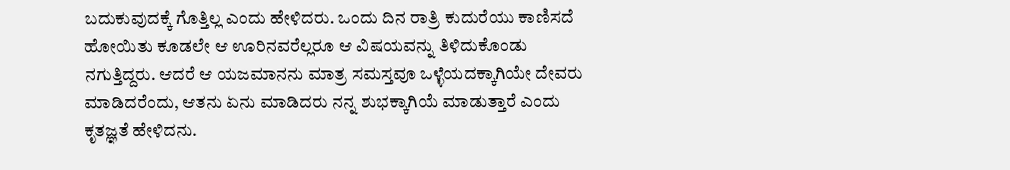ಬದುಕುವುದಕ್ಕೆ ಗೊತ್ತಿಲ್ಲ ಎಂದು ಹೇಳಿದರು. ಒಂದು ದಿನ ರಾತ್ರಿ ಕುದುರೆಯು ಕಾಣಿಸದೆ ಹೋಯಿತು ಕೂಡಲೇ ಆ ಊರಿನವರೆಲ್ಲರೂ ಆ ವಿಷಯವನ್ನು ತಿಳಿದುಕೊಂಡು ನಗುತ್ತಿದ್ದರು. ಆದರೆ ಆ ಯಜಮಾನನು ಮಾತ್ರ ಸಮಸ್ತವೂ ಒಳ್ಳೆಯದಕ್ಕಾಗಿಯೇ ದೇವರು ಮಾಡಿದರೆಂದು, ಆತನು ಏನು ಮಾಡಿದರು ನನ್ನ ಶುಭಕ್ಕಾಗಿಯೆ ಮಾಡುತ್ತಾರೆ ಎಂದು ಕೃತಜ್ಞತೆ ಹೇಳಿದನು.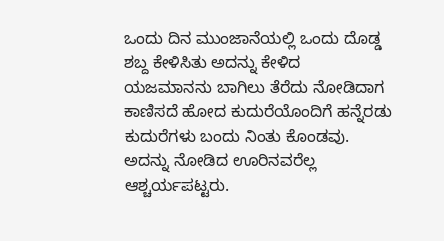ಒಂದು ದಿನ ಮುಂಜಾನೆಯಲ್ಲಿ ಒಂದು ದೊಡ್ಡ ಶಬ್ದ ಕೇಳಿಸಿತು ಅದನ್ನು ಕೇಳಿದ ಯಜಮಾನನು ಬಾಗಿಲು ತೆರೆದು ನೋಡಿದಾಗ ಕಾಣಿಸದೆ ಹೋದ ಕುದುರೆಯೊಂದಿಗೆ ಹನ್ನೆರಡು ಕುದುರೆಗಳು ಬಂದು ನಿಂತು ಕೊಂಡವು. ಅದನ್ನು ನೋಡಿದ ಊರಿನವರೆಲ್ಲ ಆಶ್ಚರ್ಯಪಟ್ಟರು.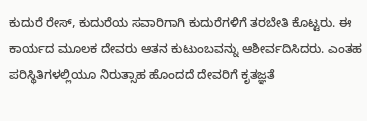ಕುದುರೆ ರೇಸ್, ಕುದುರೆಯ ಸವಾರಿಗಾಗಿ ಕುದುರೆಗಳಿಗೆ ತರಬೇತಿ ಕೊಟ್ಟರು. ಈ ಕಾರ್ಯದ ಮೂಲಕ ದೇವರು ಆತನ ಕುಟುಂಬವನ್ನು ಆಶೀರ್ವದಿಸಿದರು. ಎಂತಹ ಪರಿಸ್ಥಿತಿಗಳಲ್ಲಿಯೂ ನಿರುತ್ಸಾಹ ಹೊಂದದೆ ದೇವರಿಗೆ ಕೃತಜ್ಞತೆ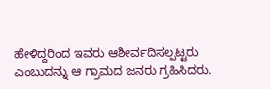ಹೇಳಿದ್ದರಿಂದ ಇವರು ಆಶೀರ್ವದಿಸಲ್ಪಟ್ಟರು ಎಂಬುದನ್ನು ಆ ಗ್ರಾಮದ ಜನರು ಗ್ರಹಿಸಿದರು.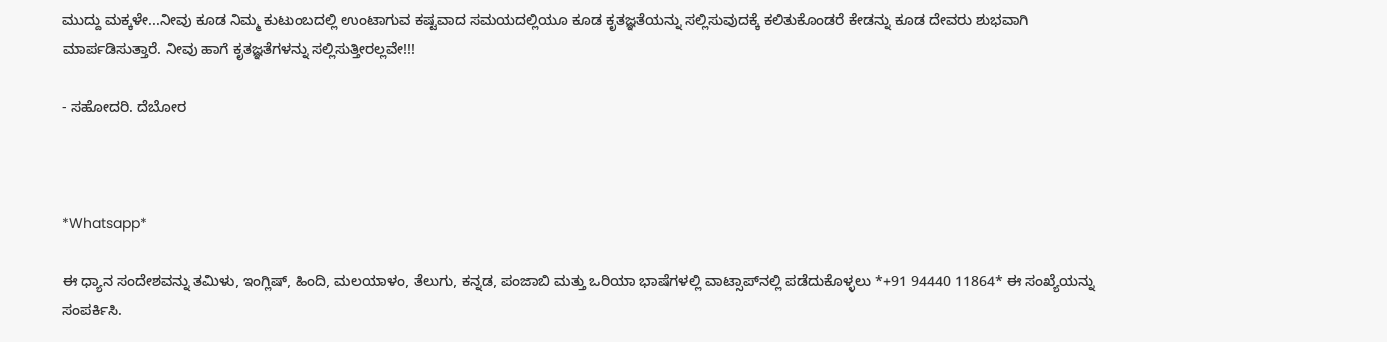ಮುದ್ದು ಮಕ್ಕಳೇ...ನೀವು ಕೂಡ ನಿಮ್ಮ ಕುಟುಂಬದಲ್ಲಿ ಉಂಟಾಗುವ ಕಷ್ಟವಾದ ಸಮಯದಲ್ಲಿಯೂ ಕೂಡ ಕೃತಜ್ಞತೆಯನ್ನು ಸಲ್ಲಿಸುವುದಕ್ಕೆ ಕಲಿತುಕೊಂಡರೆ ಕೇಡನ್ನು ಕೂಡ ದೇವರು ಶುಭವಾಗಿ ಮಾರ್ಪಡಿಸುತ್ತಾರೆ. ನೀವು ಹಾಗೆ ಕೃತಜ್ಞತೆಗಳನ್ನು ಸಲ್ಲಿಸುತ್ತೀರಲ್ಲವೇ!!!

- ಸಹೋದರಿ. ದೆಬೋರ



*Whatsapp*

ಈ ಧ್ಯಾನ ಸಂದೇಶವನ್ನು ತಮಿಳು, ಇಂಗ್ಲಿಷ್, ಹಿಂದಿ, ಮಲಯಾಳಂ, ತೆಲುಗು, ಕನ್ನಡ, ಪಂಜಾಬಿ ಮತ್ತು ಒರಿಯಾ ಭಾಷೆಗಳಲ್ಲಿ ವಾಟ್ಸಾಪ್‌ನಲ್ಲಿ ಪಡೆದುಕೊಳ್ಳಲು *+91 94440 11864* ಈ ಸಂಖ್ಯೆಯನ್ನು ಸಂಪರ್ಕಿಸಿ.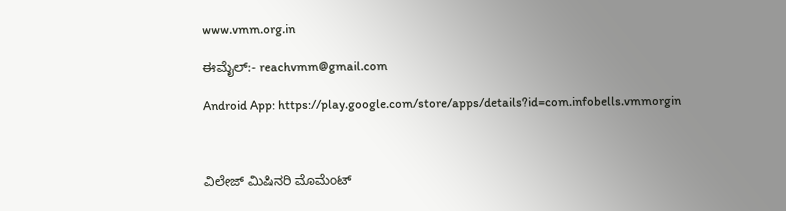www.vmm.org.in

ಈಮೈಲ್:- reachvmm@gmail.com

Android App: https://play.google.com/store/apps/details?id=com.infobells.vmmorgin



ವಿಲೇಜ್ ಮಿಷಿನರಿ ಮೊಮೆಂಟ್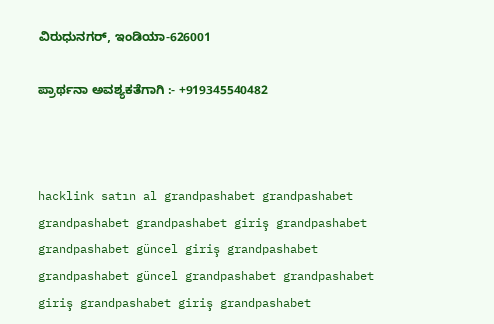ವಿರುಧುನಗರ್, ಇಂಡಿಯಾ-626001

ಪ್ರಾರ್ಥನಾ ಅವಶ್ಯಕತೆಗಾಗಿ :- +919345540482



hacklink satın al grandpashabet grandpashabet grandpashabet grandpashabet giriş grandpashabet grandpashabet güncel giriş grandpashabet grandpashabet güncel grandpashabet grandpashabet giriş grandpashabet giriş grandpashabet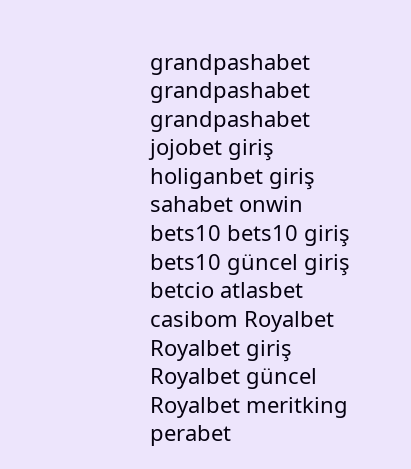grandpashabet grandpashabet grandpashabet jojobet giriş holiganbet giriş sahabet onwin bets10 bets10 giriş bets10 güncel giriş betcio atlasbet casibom Royalbet Royalbet giriş Royalbet güncel Royalbet meritking perabet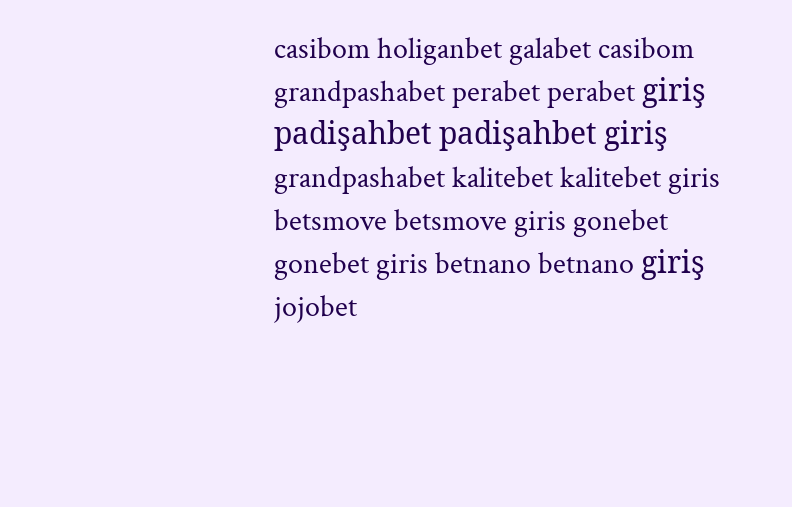casibom holiganbet galabet casibom grandpashabet perabet perabet giriş padişahbet padişahbet giriş grandpashabet kalitebet kalitebet giris betsmove betsmove giris gonebet gonebet giris betnano betnano giriş jojobet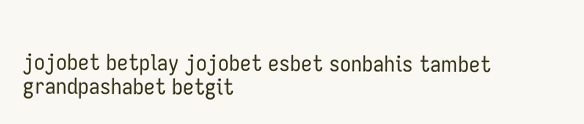jojobet betplay jojobet esbet sonbahis tambet grandpashabet betgit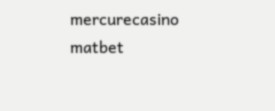mercurecasino matbet